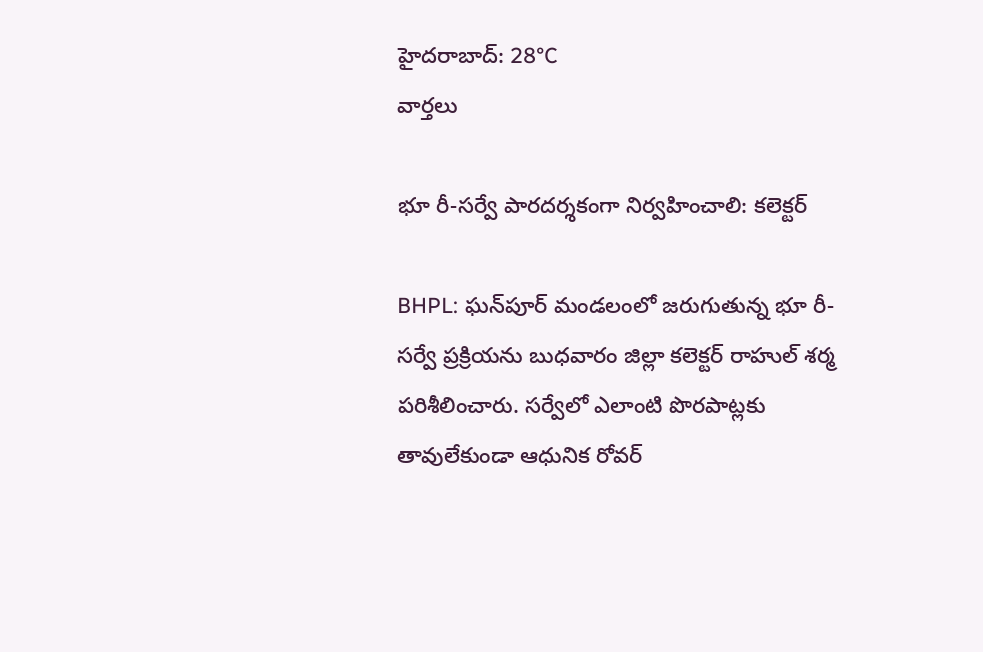హైదరాబాద్: 28°C
వార్తలు

భూ రీ-సర్వే పారదర్శకంగా నిర్వహించాలి: కలెక్టర్

BHPL: ఘన్‌పూర్ మండలంలో జరుగుతున్న భూ రీ-సర్వే ప్రక్రియను బుధవారం జిల్లా కలెక్టర్ రాహుల్ శర్మ పరిశీలించారు. సర్వేలో ఎలాంటి పొరపాట్లకు తావులేకుండా ఆధునిక రోవర్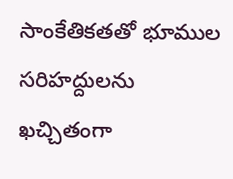సాంకేతికతతో భూముల సరిహద్దులను ఖచ్చితంగా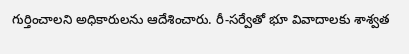గుర్తించాలని అధికారులను ఆదేశించారు. రీ-సర్వేతో భూ వివాదాలకు శాశ్వత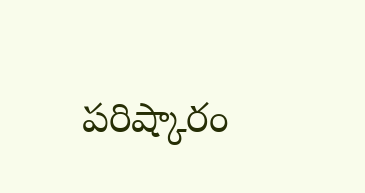పరిష్కారం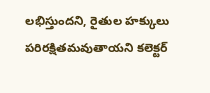లభిస్తుందని, రైతుల హక్కులు పరిరక్షితమవుతాయని కలెక్టర్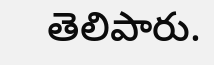తెలిపారు.